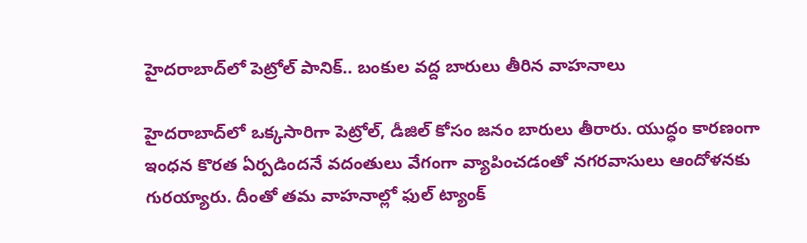హైదరాబాద్‌లో పెట్రోల్ పానిక్.. బంకుల వద్ద బారులు తీరిన వాహనాలు

హైదరాబాద్‌లో ఒక్కసారిగా పెట్రోల్, డీజిల్ కోసం జనం బారులు తీరారు. యుద్ధం కారణంగా ఇంధన కొరత ఏర్పడిందనే వదంతులు వేగంగా వ్యాపించడంతో నగరవాసులు ఆందోళనకు గురయ్యారు. దీంతో తమ వాహనాల్లో ఫుల్ ట్యాంక్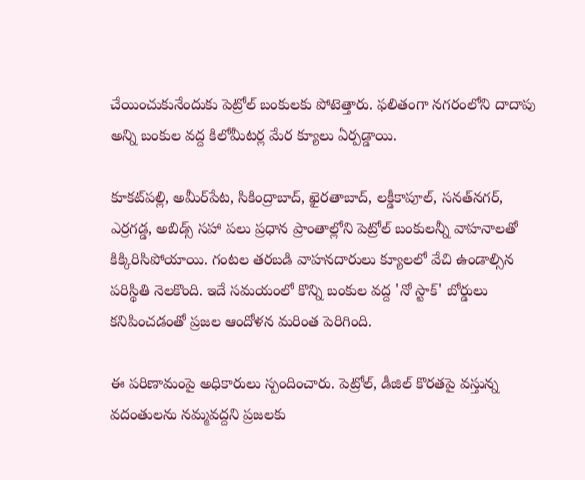చేయించుకునేందుకు పెట్రోల్ బంకులకు పోటెత్తారు. ఫలితంగా నగరంలోని దాదాపు అన్ని బంకుల వద్ద కిలోమీటర్ల మేర క్యూలు ఏర్పడ్డాయి.

కూకట్‌పల్లి, అమీర్‌పేట, సికింద్రాబాద్, ఖైరతాబాద్, లక్డీకాపూల్, సనత్‌నగర్‌, ఎర్రగడ్డ, అబిడ్స్ సహా పలు ప్రధాన ప్రాంతాల్లోని పెట్రోల్ బంకులన్నీ వాహనాలతో కిక్కిరిసిపోయాయి. గంటల తరబడి వాహనదారులు క్యూలలో వేచి ఉండాల్సిన పరిస్థితి నెలకొంది. ఇదే సమయంలో కొన్ని బంకుల వద్ద 'నో స్టాక్' బోర్డులు కనిపించడంతో ప్రజల ఆందోళన మరింత పెరిగింది.

ఈ పరిణామంపై అధికారులు స్పందించారు. పెట్రోల్, డీజిల్ కొరతపై వస్తున్న వదంతులను నమ్మవద్దని ప్రజలకు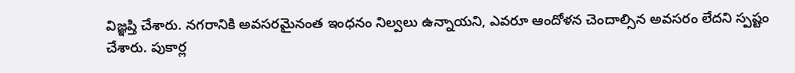విజ్ఞప్తి చేశారు. నగరానికి అవసరమైనంత ఇంధనం నిల్వలు ఉన్నాయని, ఎవరూ ఆందోళన చెందాల్సిన అవసరం లేదని స్పష్టం చేశారు. పుకార్ల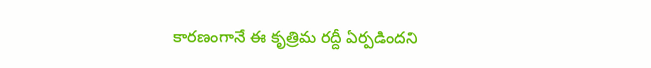కారణంగానే ఈ కృత్రిమ రద్దీ ఏర్పడిందని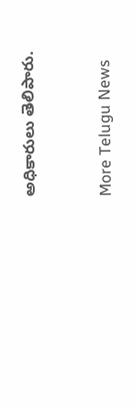అధికారులు తెలిపారు.


More Telugu News